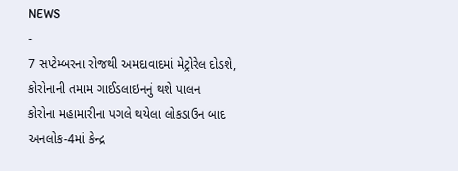NEWS
-
7 સપ્ટેમ્બરના રોજથી અમદાવાદમાં મેટ્રોરેલ દોડશે, કોરોનાની તમામ ગાઈડલાઇનનું થશે પાલન
કોરોના મહામારીના પગલે થયેલા લોકડાઉન બાદ અનલોક-4માં કેન્દ્ર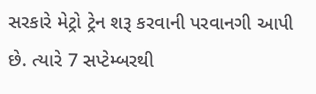સરકારે મેટ્રો ટ્રેન શરૂ કરવાની પરવાનગી આપી છે. ત્યારે 7 સપ્ટેમ્બરથી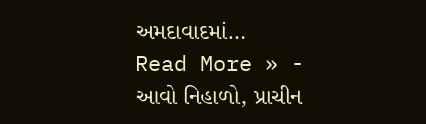અમદાવાદમાં…
Read More » -
આવો નિહાળો, પ્રાચીન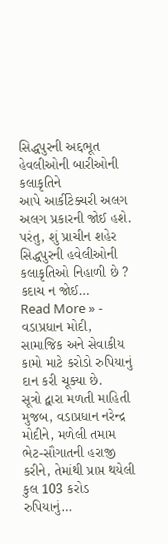સિદ્ધપુરની અદ્દભૂત હેવલીઓની બારીઓની કલાકૃતિને
આપે આર્કીટેક્ચરી અલગ અલગ પ્રકારની જોઈ હશે. પરંતુ, શું પ્રાચીન શહેર સિદ્ધપુરની હવેલીઓની કલાકૃતિઓ નિહાળી છે ? કદાચ ન જોઈ…
Read More » -
વડાપ્રધાન મોદી, સામાજિક અને સેવાકીય કામો માટે કરોડો રુપિયાનું દાન કરી ચૂક્યા છે.
સૂત્રો દ્વારા મળતી માહિતી મુજબ, વડાપ્રધાન નરેન્દ્ર મોદીને, મળેલી તમામ ભેટ-સૌગાતની હરાજી કરીને, તેમાંથી પ્રાપ્ત થયેલી કુલ 103 કરોડ રુપિયાનું…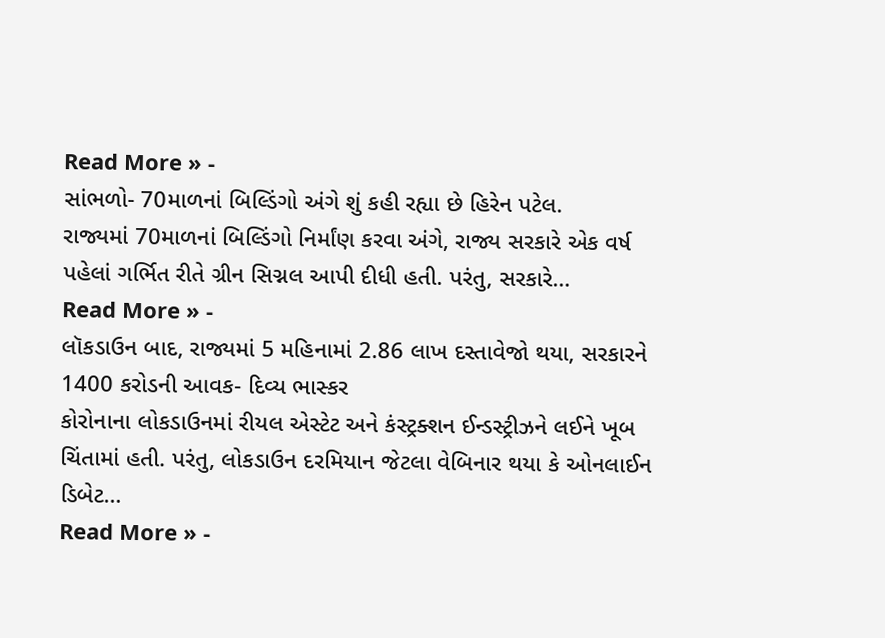Read More » -
સાંભળો- 70માળનાં બિલ્ડિંગો અંગે શું કહી રહ્યા છે હિરેન પટેલ.
રાજ્યમાં 70માળનાં બિલ્ડિંગો નિર્માંણ કરવા અંગે, રાજ્ય સરકારે એક વર્ષ પહેલાં ગર્ભિત રીતે ગ્રીન સિગ્નલ આપી દીધી હતી. પરંતુ, સરકારે…
Read More » -
લૉકડાઉન બાદ, રાજ્યમાં 5 મહિનામાં 2.86 લાખ દસ્તાવેજો થયા, સરકારને 1400 કરોડની આવક- દિવ્ય ભાસ્કર
કોરોનાના લોકડાઉનમાં રીયલ એસ્ટેટ અને કંસ્ટ્રક્શન ઈન્ડસ્ટ્રીઝને લઈને ખૂબ ચિંતામાં હતી. પરંતુ, લોકડાઉન દરમિયાન જેટલા વેબિનાર થયા કે ઓનલાઈન ડિબેટ…
Read More » -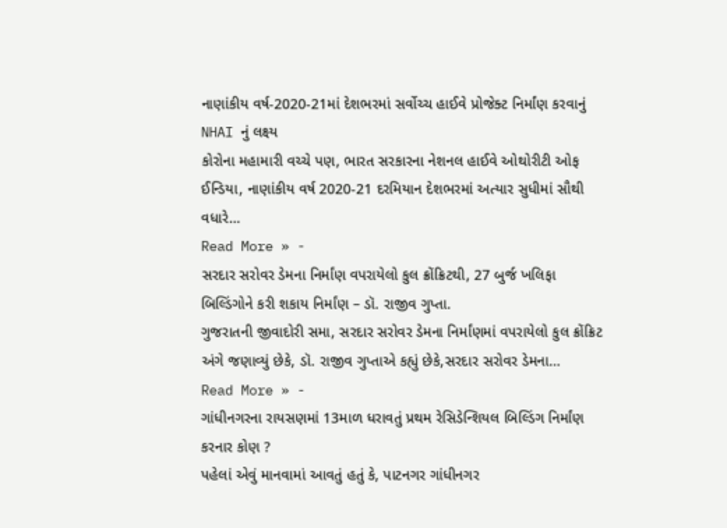નાણાંકીય વર્ષ-2020-21માં દેશભરમાં સર્વોચ્ચ હાઈવે પ્રોજેક્ટ નિર્માંણ કરવાનું NHAI નું લક્ષ્ય
કોરોના મહામારી વચ્ચે પણ, ભારત સરકારના નેશનલ હાઈવે ઓથોરીટી ઓફ ઈન્ડિયા, નાણાંકીય વર્ષ 2020-21 દરમિયાન દેશભરમાં અત્યાર સુધીમાં સૌથી વધારે…
Read More » -
સરદાર સરોવર ડેમના નિર્માંણ વપરાયેલો કુલ ક્રોંક્રિટથી, 27 બુર્જ ખલિફા બિલ્ડિંગોને કરી શકાય નિર્માંણ – ડૉ. રાજીવ ગુપ્તા.
ગુજરાતની જીવાદોરી સમા, સરદાર સરોવર ડેમના નિર્માંણમાં વપરાયેલો કુલ ક્રોંક્રિટ અંગે જણાવ્યું છેકે, ડૉ. રાજીવ ગુપ્તાએ કહ્યું છેકે,સરદાર સરોવર ડેમના…
Read More » -
ગાંધીનગરના રાયસણમાં 13માળ ધરાવતું પ્રથમ રેસિડેન્શિયલ બિલ્ડિંગ નિર્માંણ કરનાર કોણ ?
પહેલાં એવું માનવામાં આવતું હતું કે, પાટનગર ગાંધીનગર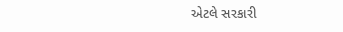એટલે સરકારી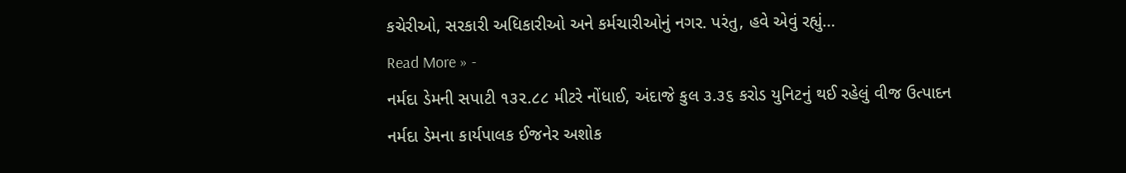કચેરીઓ, સરકારી અધિકારીઓ અને કર્મચારીઓનું નગર. પરંતુ, હવે એવું રહ્યું…
Read More » -
નર્મદા ડેમની સપાટી ૧૩૨.૮૮ મીટરે નોંધાઈ, અંદાજે કુલ ૩.૩૬ કરોડ યુનિટનું થઈ રહેલું વીજ ઉત્પાદન
નર્મદા ડેમના કાર્યપાલક ઈજનેર અશોક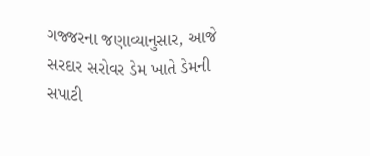ગજ્જરના જણાવ્યાનુસાર, આજે સરદાર સરોવર ડેમ ખાતે ડેમની સપાટી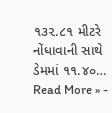૧૩૨.૮૧ મીટરે નોંધાવાની સાથે ડેમમાં ૧૧.૪૦…
Read More » -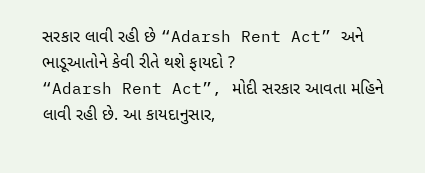સરકાર લાવી રહી છે “Adarsh Rent Act” અને ભાડૂઆતોને કેવી રીતે થશે ફાયદો ?
“Adarsh Rent Act”, મોદી સરકાર આવતા મહિને લાવી રહી છે. આ કાયદાનુસાર,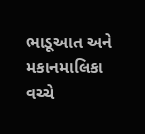ભાડૂઆત અને મકાનમાલિકા વચ્ચે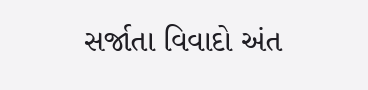સર્જાતા વિવાદો અંત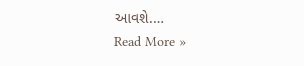આવશે.…
Read More »